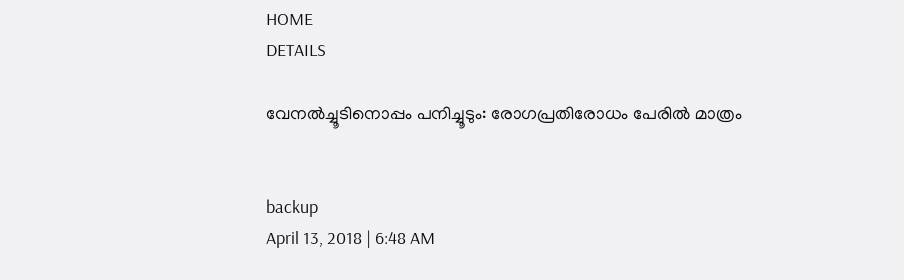HOME
DETAILS

വേനല്‍ച്ചൂടിനൊപ്പം പനിച്ചൂടും: രോഗപ്രതിരോധം പേരില്‍ മാത്രം


backup
April 13, 2018 | 6:48 AM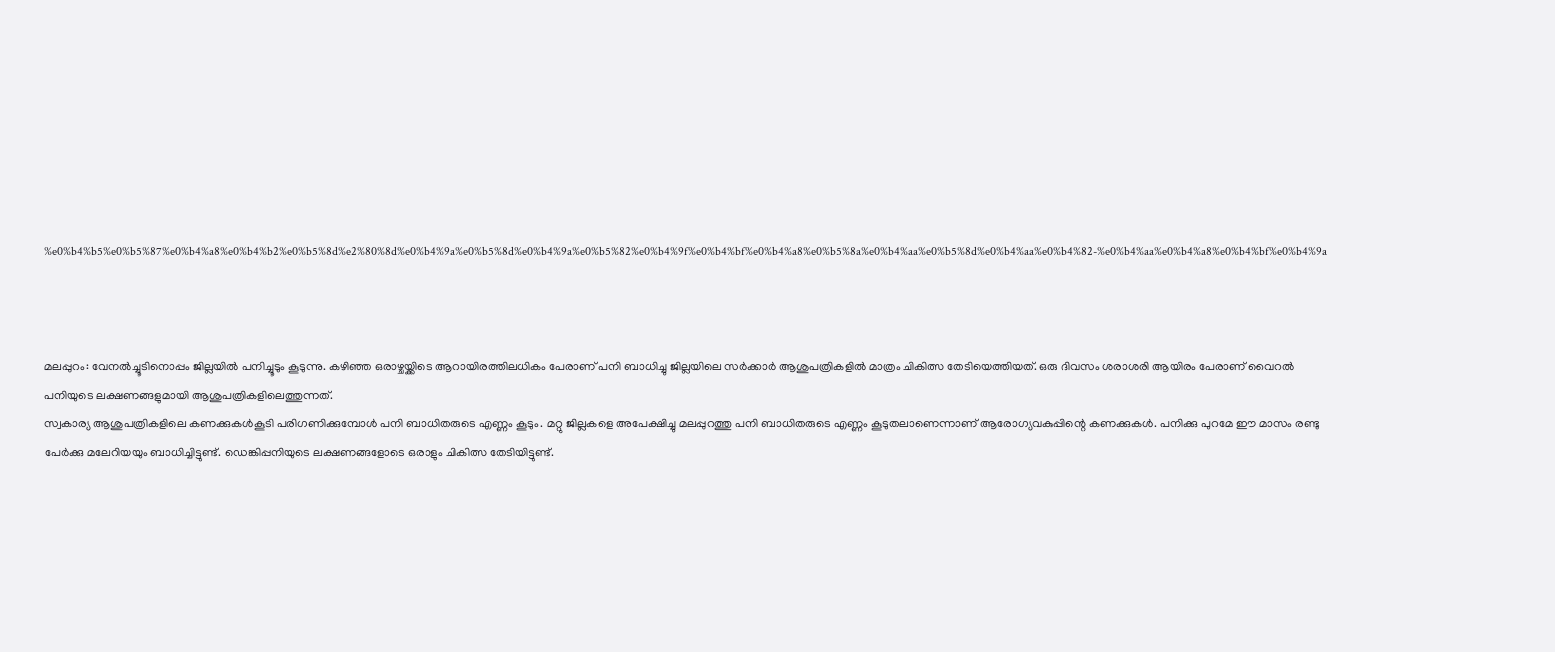%e0%b4%b5%e0%b5%87%e0%b4%a8%e0%b4%b2%e0%b5%8d%e2%80%8d%e0%b4%9a%e0%b5%8d%e0%b4%9a%e0%b5%82%e0%b4%9f%e0%b4%bf%e0%b4%a8%e0%b5%8a%e0%b4%aa%e0%b5%8d%e0%b4%aa%e0%b4%82-%e0%b4%aa%e0%b4%a8%e0%b4%bf%e0%b4%9a



മലപ്പുറം: വേനല്‍ച്ചൂടിനൊപ്പം ജില്ലയില്‍ പനിച്ചൂടും കൂടുന്നു. കഴിഞ്ഞ ഒരാഴ്ചയ്ക്കിടെ ആറായിരത്തിലധികം പേരാണ് പനി ബാധിച്ചു ജില്ലയിലെ സര്‍ക്കാര്‍ ആശുപത്രികളില്‍ മാത്രം ചികിത്സ തേടിയെത്തിയത്. ഒരു ദിവസം ശരാശരി ആയിരം പേരാണ് വൈറല്‍ പനിയുടെ ലക്ഷണങ്ങളുമായി ആശുപത്രികളിലെത്തുന്നത്.
സ്വകാര്യ ആശുപത്രികളിലെ കണക്കുകള്‍കൂടി പരിഗണിക്കുമ്പോള്‍ പനി ബാധിതരുടെ എണ്ണം കൂടും. മറ്റു ജില്ലകളെ അപേക്ഷിച്ചു മലപ്പുറത്തു പനി ബാധിതരുടെ എണ്ണം കൂടുതലാണെന്നാണ് ആരോഗ്യവകുപ്പിന്റെ കണക്കുകള്‍. പനിക്കു പുറമേ ഈ മാസം രണ്ടു പേര്‍ക്കു മലേറിയയും ബാധിച്ചിട്ടുണ്ട്. ഡെങ്കിപ്പനിയുടെ ലക്ഷണങ്ങളോടെ ഒരാളും ചികിത്സ തേടിയിട്ടുണ്ട്.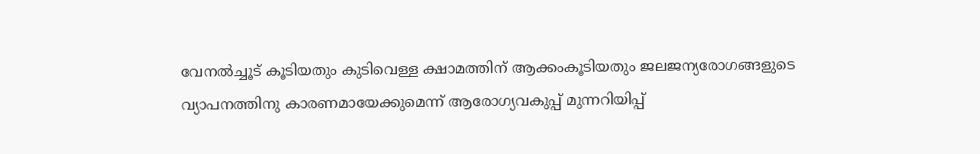വേനല്‍ച്ചൂട് കൂടിയതും കുടിവെള്ള ക്ഷാമത്തിന് ആക്കംകൂടിയതും ജലജന്യരോഗങ്ങളുടെ വ്യാപനത്തിനു കാരണമായേക്കുമെന്ന് ആരോഗ്യവകുപ്പ് മുന്നറിയിപ്പ്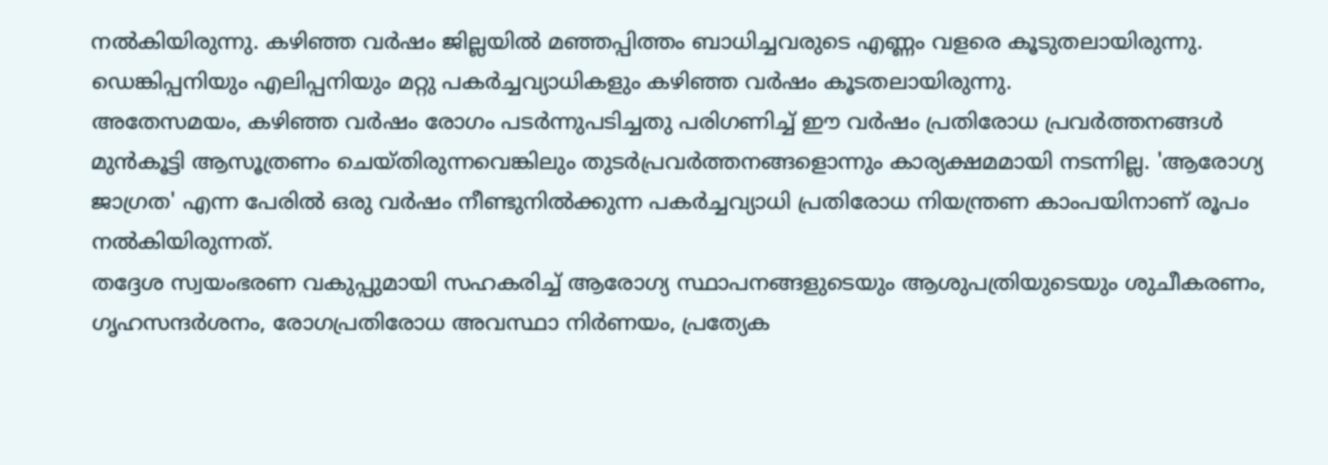നല്‍കിയിരുന്നു. കഴിഞ്ഞ വര്‍ഷം ജില്ലയില്‍ മഞ്ഞപ്പിത്തം ബാധിച്ചവരുടെ എണ്ണം വളരെ കൂടുതലായിരുന്നു. ഡെങ്കിപ്പനിയും എലിപ്പനിയും മറ്റു പകര്‍ച്ചവ്യാധികളും കഴിഞ്ഞ വര്‍ഷം കൂടതലായിരുന്നു.
അതേസമയം, കഴിഞ്ഞ വര്‍ഷം രോഗം പടര്‍ന്നുപടിച്ചതു പരിഗണിച്ച് ഈ വര്‍ഷം പ്രതിരോധ പ്രവര്‍ത്തനങ്ങള്‍ മുന്‍കൂട്ടി ആസൂത്രണം ചെയ്തിരുന്നവെങ്കിലും തുടര്‍പ്രവര്‍ത്തനങ്ങളൊന്നും കാര്യക്ഷമമായി നടന്നില്ല. 'ആരോഗ്യ ജാഗ്രത' എന്ന പേരില്‍ ഒരു വര്‍ഷം നീണ്ടുനില്‍ക്കുന്ന പകര്‍ച്ചവ്യാധി പ്രതിരോധ നിയന്ത്രണ കാംപയിനാണ് രൂപം നല്‍കിയിരുന്നത്.
തദ്ദേശ സ്വയംഭരണ വകുപ്പുമായി സഹകരിച്ച് ആരോഗ്യ സ്ഥാപനങ്ങളുടെയും ആശുപത്രിയുടെയും ശുചീകരണം, ഗൃഹസന്ദര്‍ശനം, രോഗപ്രതിരോധ അവസ്ഥാ നിര്‍ണയം, പ്രത്യേക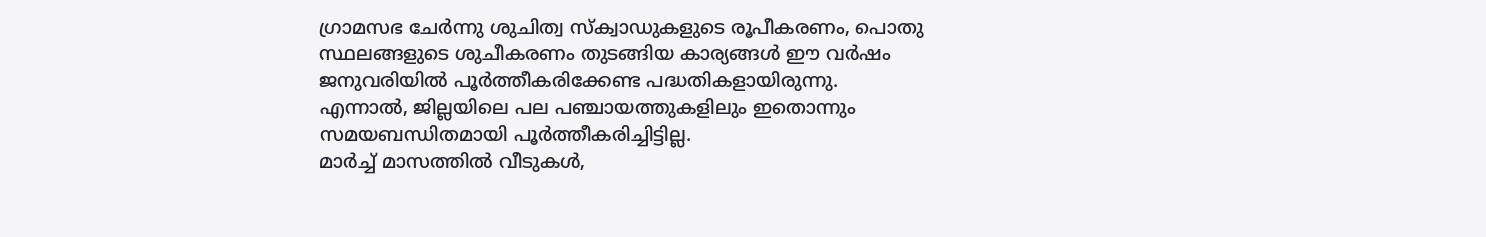ഗ്രാമസഭ ചേര്‍ന്നു ശുചിത്വ സ്‌ക്വാഡുകളുടെ രൂപീകരണം, പൊതു സ്ഥലങ്ങളുടെ ശുചീകരണം തുടങ്ങിയ കാര്യങ്ങള്‍ ഈ വര്‍ഷം ജനുവരിയില്‍ പൂര്‍ത്തീകരിക്കേണ്ട പദ്ധതികളായിരുന്നു. എന്നാല്‍, ജില്ലയിലെ പല പഞ്ചായത്തുകളിലും ഇതൊന്നും സമയബന്ധിതമായി പൂര്‍ത്തീകരിച്ചിട്ടില്ല.
മാര്‍ച്ച് മാസത്തില്‍ വീടുകള്‍,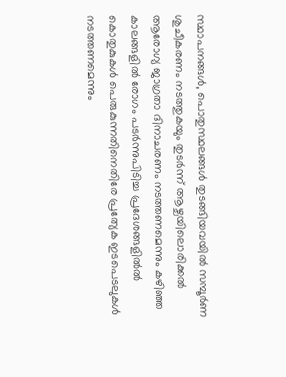സ്ഥാപനങ്ങള്‍, പൊതുസ്ഥലങ്ങള്‍ തുടങ്ങിയവയില്‍ സമ്പൂര്‍ണ ശുചീകരണം നടത്തുകയും തുടര്‍ന്ന് ആഴ്ചയിലൊരിക്കല്‍ ആരോഗ്യ ജാഗ്രതാ ദിനാചരണം നടത്തണമെന്നും കഴിഞ്ഞ കാലങ്ങളില്‍ രോഗം പടര്‍ന്നുപിടിച്ച പ്രദേശങ്ങളില്‍ല്‍ കൊതുകുകള്‍ പെരുകുന്നതിനെതിരേ പ്രത്യേക ഇടപെടലുകള്‍ നടത്തണമെന്നും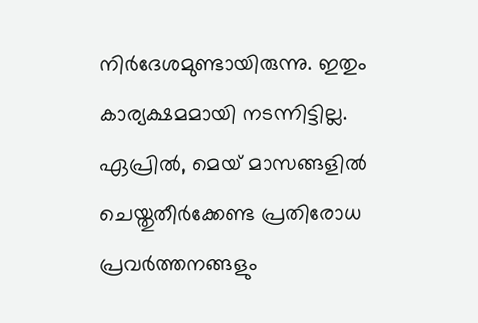നിര്‍ദേശമുണ്ടായിരുന്നു. ഇതും കാര്യക്ഷമമായി നടന്നിട്ടില്ല.
ഏപ്രില്‍, മെയ് മാസങ്ങളില്‍ ചെയ്തുതീര്‍ക്കേണ്ട പ്രതിരോധ പ്രവര്‍ത്തനങ്ങളും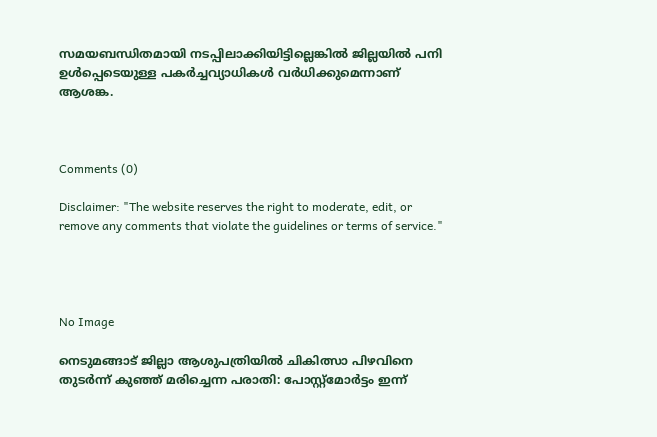സമയബന്ധിതമായി നടപ്പിലാക്കിയിട്ടില്ലെങ്കില്‍ ജില്ലയില്‍ പനി ഉള്‍പ്പെടെയുള്ള പകര്‍ച്ചവ്യാധികള്‍ വര്‍ധിക്കുമെന്നാണ് ആശങ്ക.



Comments (0)

Disclaimer: "The website reserves the right to moderate, edit, or remove any comments that violate the guidelines or terms of service."




No Image

നെടുമങ്ങാട് ജില്ലാ ആശുപത്രിയിൽ ചികിത്സാ പിഴവിനെ തുടർന്ന് കുഞ്ഞ് മരിച്ചെന്ന പരാതി: പോസ്റ്റ്‌മോർട്ടം ഇന്ന്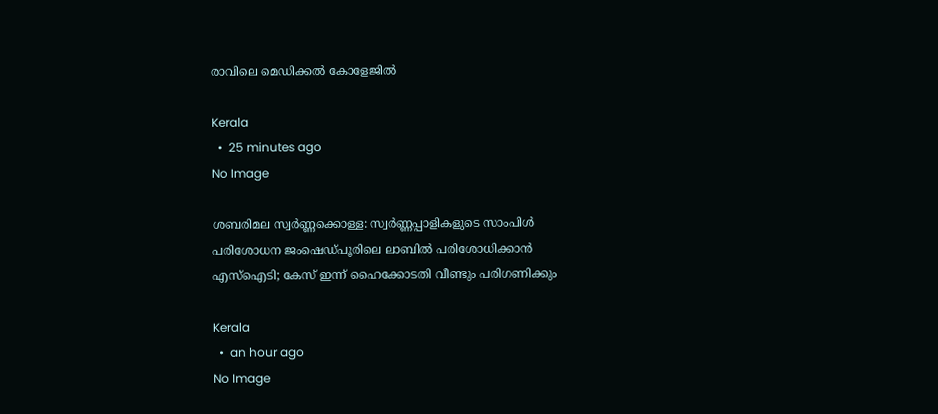രാവിലെ മെഡിക്കൽ കോളേജിൽ

Kerala
  •  25 minutes ago
No Image

ശബരിമല സ്വർണ്ണക്കൊള്ള: സ്വർണ്ണപ്പാളികളുടെ സാംപിൾ പരിശോധന ജംഷെഡ്‌പൂരിലെ ലാബിൽ പരിശോധിക്കാൻ എസ്ഐടി; കേസ് ഇന്ന് ഹൈക്കോടതി വീണ്ടും പരിഗണിക്കും

Kerala
  •  an hour ago
No Image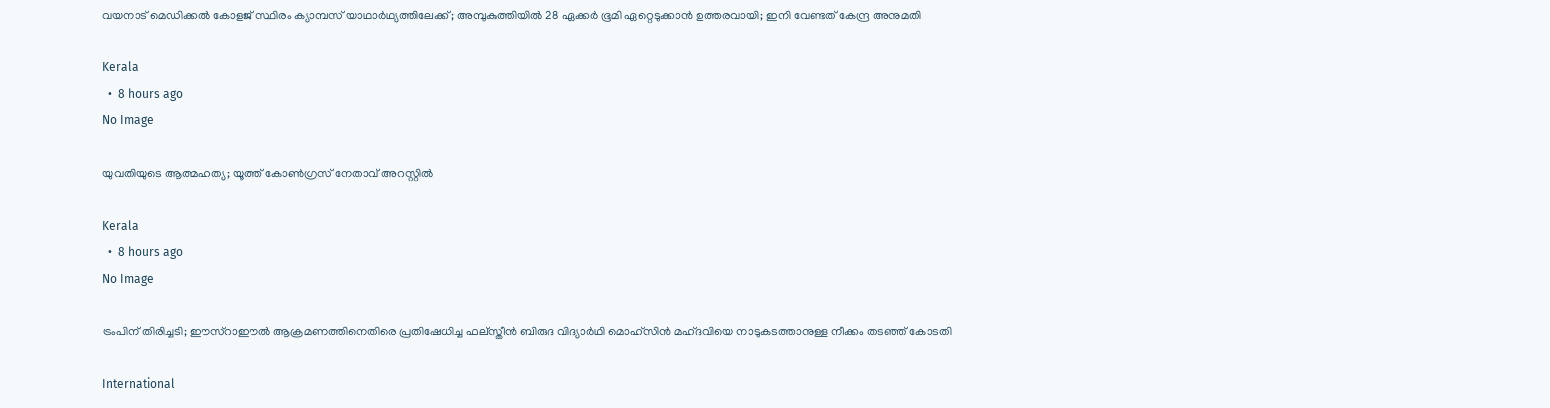വയനാട് മെഡിക്കൽ കോളജ് സ്ഥിരം ക്യാമ്പസ് യാഥാർഥ്യത്തിലേക്ക്; അമ്പുകുത്തിയിൽ 28 ഏക്കർ ഭൂമി ഏറ്റെടുക്കാൻ ഉത്തരവായി; ഇനി വേണ്ടത് കേന്ദ്ര അനുമതി

Kerala
  •  8 hours ago
No Image

യുവതിയുടെ ആത്മഹത്യ; യൂത്ത് കോണ്‍ഗ്രസ് നേതാവ് അറസ്റ്റില്‍

Kerala
  •  8 hours ago
No Image

ട്രംപിന് തിരിച്ചടി; ഈസ്‌റാഈല്‍ ആക്രമണത്തിനെതിരെ പ്രതിഷേധിച്ച ഫല്‌സ്തീന്‍ ബിരുദ വിദ്യാര്‍ഥി മൊഹ്‌സിന്‍ മഹ്ദവിയെ നാടുകടത്താനുള്ള നീക്കം തടഞ്ഞ് കോടതി

International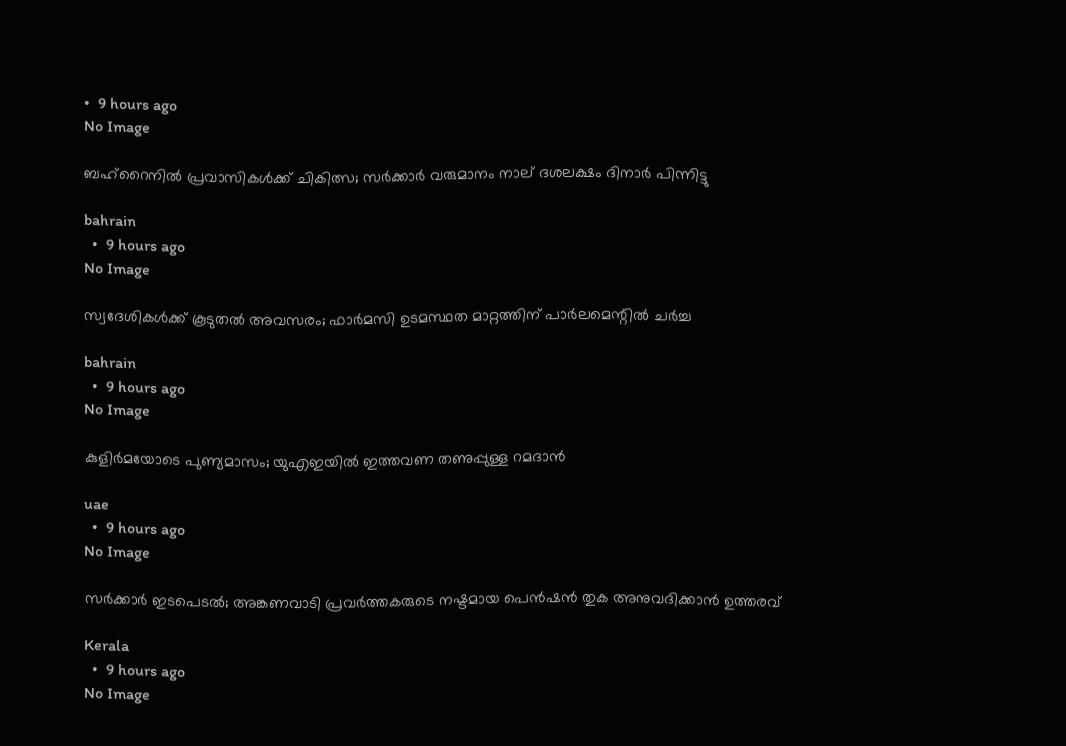•  9 hours ago
No Image

ബഹ്‌റൈനില്‍ പ്രവാസികള്‍ക്ക് ചികിത്സ; സര്‍ക്കാര്‍ വരുമാനം നാല് ദശലക്ഷം ദിനാര്‍ പിന്നിട്ടു

bahrain
  •  9 hours ago
No Image

സ്വദേശികള്‍ക്ക് കൂടുതല്‍ അവസരം; ഫാര്‍മസി ഉടമസ്ഥത മാറ്റത്തിന് പാര്‍ലമെന്റില്‍ ചര്‍ച്ച

bahrain
  •  9 hours ago
No Image

കുളിർമയോടെ പുണ്യമാസം; യുഎഇയിൽ ഇത്തവണ തണുപ്പുള്ള റമദാൻ

uae
  •  9 hours ago
No Image

സർക്കാർ ഇടപെടൽ; അങ്കണവാടി പ്രവർത്തകരുടെ നഷ്ടമായ പെൻഷൻ തുക അനുവദിക്കാൻ ഉത്തരവ്

Kerala
  •  9 hours ago
No Image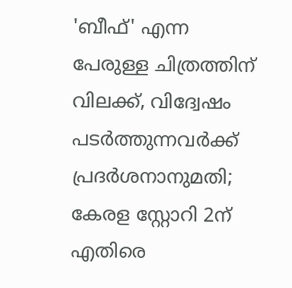'ബീഫ്' എന്ന പേരുള്ള ചിത്രത്തിന് വിലക്ക്, വിദ്വേഷം പടർത്തുന്നവർക്ക് പ്രദർശനാനുമതി; കേരള സ്റ്റോറി 2ന് എതിരെ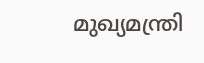മുഖ്യമന്ത്രി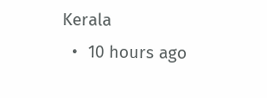Kerala
  •  10 hours ago